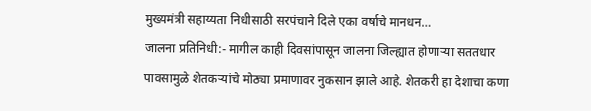मुख्यमंत्री सहाय्यता निधीसाठी सरपंचाने दिले एका वर्षाचे मानधन…
जालना प्रतिनिधी:- मागील काही दिवसांपासून जालना जिल्ह्यात होणाऱ्या सततधार पावसामुळे शेतकऱ्यांचे मोठ्या प्रमाणावर नुकसान झाले आहे. शेतकरी हा देशाचा कणा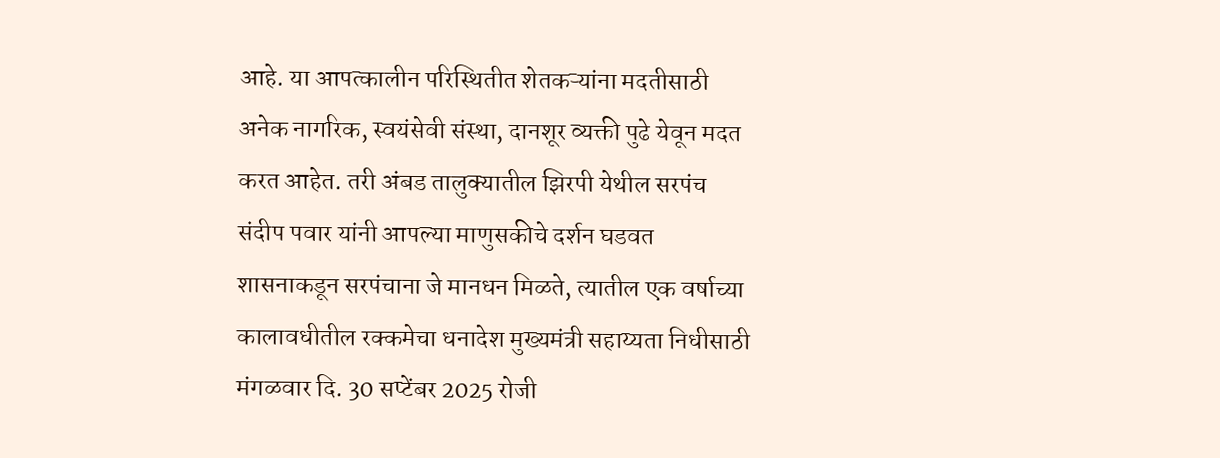आहे. या आपत्कालीन परिस्थितीत शेतकऱ्यांना मदतीसाठी अनेक नागरिक, स्वयंसेवी संस्था, दानशूर व्यक्ती पुढे येवून मदत करत आहेत. तरी अंबड तालुक्यातील झिरपी येथील सरपंच संदीप पवार यांनी आपल्या माणुसकीचे दर्शन घडवत शासनाकडून सरपंचाना जे मानधन मिळते, त्यातील एक वर्षाच्या कालावधीतील रक्कमेचा धनादेश मुख्यमंत्री सहाय्यता निधीसाठी मंगळवार दि. 30 सप्टेंबर 2025 रोजी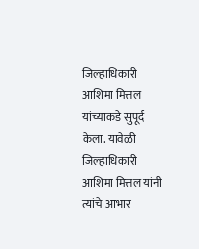जिल्हाधिकारी आशिमा मित्तल यांच्याकडे सुपूर्द केला. यावेळी जिल्हाधिकारी आशिमा मित्तल यांनी त्यांचे आभार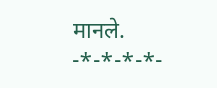मानले.
-*-*-*-*-